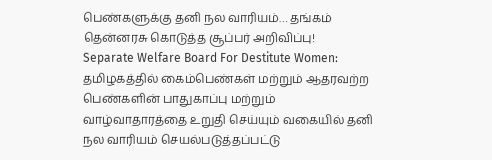பெண்களுக்கு தனி நல வாரியம்… தங்கம் தென்னரசு கொடுத்த சூப்பர் அறிவிப்பு!
Separate Welfare Board For Destitute Women: தமிழகத்தில் கைம்பெண்கள் மற்றும் ஆதரவற்ற பெண்களின் பாதுகாப்பு மற்றும் வாழ்வாதாரத்தை உறுதி செய்யும் வகையில் தனி நல வாரியம் செயல்படுத்தப்பட்டு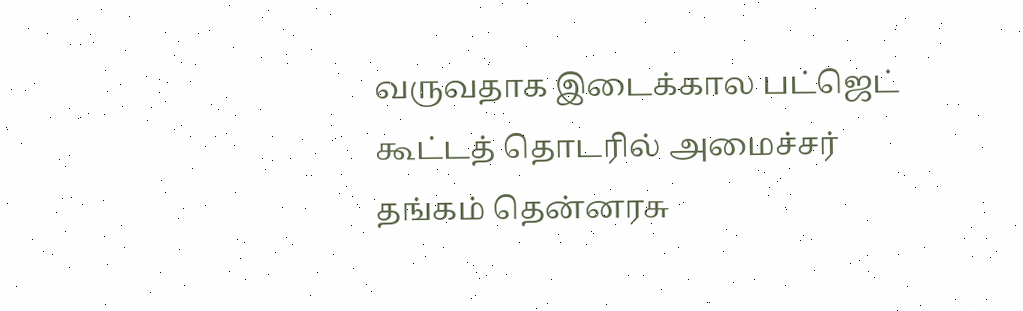வருவதாக இடைக்கால பட்ஜெட் கூட்டத் தொடரில் அமைச்சர் தங்கம் தென்னரசு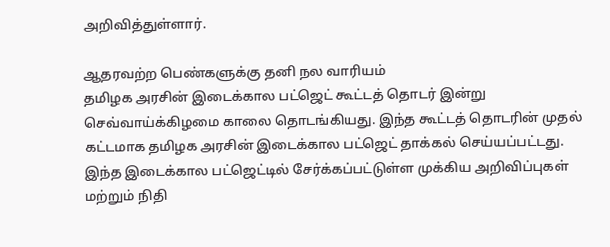அறிவித்துள்ளார்.

ஆதரவற்ற பெண்களுக்கு தனி நல வாரியம்
தமிழக அரசின் இடைக்கால பட்ஜெட் கூட்டத் தொடர் இன்று செவ்வாய்க்கிழமை காலை தொடங்கியது. இந்த கூட்டத் தொடரின் முதல் கட்டமாக தமிழக அரசின் இடைக்கால பட்ஜெட் தாக்கல் செய்யப்பட்டது. இந்த இடைக்கால பட்ஜெட்டில் சேர்க்கப்பட்டுள்ள முக்கிய அறிவிப்புகள் மற்றும் நிதி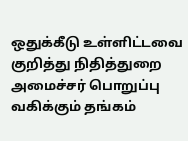ஒதுக்கீடு உள்ளிட்டவை குறித்து நிதித்துறை அமைச்சர் பொறுப்பு வகிக்கும் தங்கம்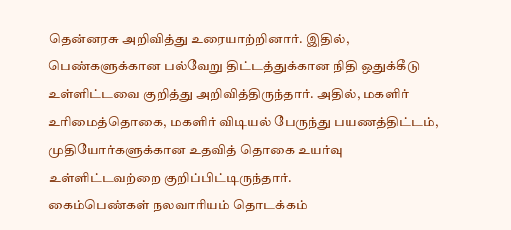தென்னரசு அறிவித்து உரையாற்றினார். இதில், பெண்களுக்கான பல்வேறு திட்டத்துக்கான நிதி ஒதுக்கீடு உள்ளிட்டவை குறித்து அறிவித்திருந்தார். அதில், மகளிர் உரிமைத்தொகை, மகளிர் விடியல் பேருந்து பயணத்திட்டம், முதியோர்களுக்கான உதவித் தொகை உயர்வு உள்ளிட்டவற்றை குறிப்பிட்டிருந்தார்.
கைம்பெண்கள் நலவாரியம் தொடக்கம்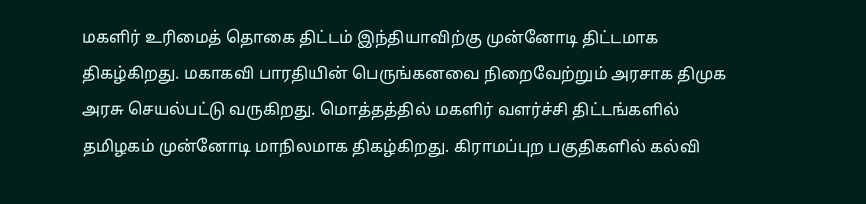மகளிர் உரிமைத் தொகை திட்டம் இந்தியாவிற்கு முன்னோடி திட்டமாக திகழ்கிறது. மகாகவி பாரதியின் பெருங்கனவை நிறைவேற்றும் அரசாக திமுக அரசு செயல்பட்டு வருகிறது. மொத்தத்தில் மகளிர் வளர்ச்சி திட்டங்களில் தமிழகம் முன்னோடி மாநிலமாக திகழ்கிறது. கிராமப்புற பகுதிகளில் கல்வி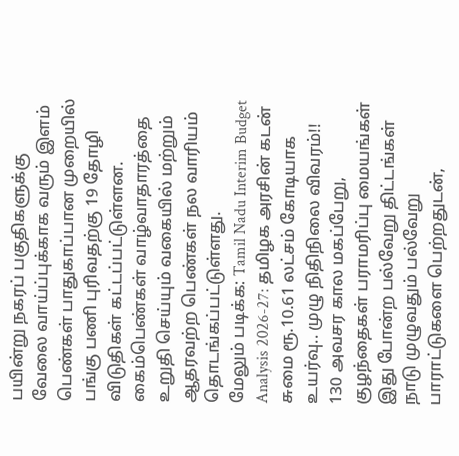பயின்று நகரப் பகுதிகளுக்கு வேலை வாய்ப்புக்காக வரும் இளம் பெண்கள் பாதுகாப்பான முறையில் பங்கு பணி புரிவதற்கு 19 தோழி விடுதிகள் கட்டப்பட்டுள்ளன. கைம்பெண்கள் வாழ்வாதாரத்தை உறுதி செய்யும் வகையில் மற்றும் ஆதரவற்ற பெண்கள் நல வாரியம் தொடங்கப்பட்டுள்ளது.
மேலும் படிக்க: Tamil Nadu Interim Budget Analysis 2026-27: தமிழக அரசின் கடன் சுமை ரூ.10.61 லட்சம் கோடியாக உயர்வு.. முழு நிதிநிலை விவரம்!!
130 அவசர கால மகப்பேறு, குழந்தைகள் பராமரிப்பு மையங்கள்
இது போன்ற பல்வேறு திட்டங்கள் நாடு முழுவதும் பல்வேறு பாராட்டுகளை பெற்றதுடன்,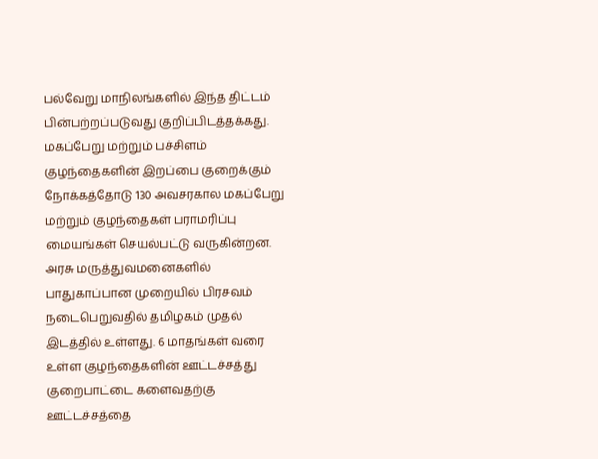பல்வேறு மாநிலங்களில் இந்த திட்டம் பின்பற்றப்படுவது குறிப்பிடத்தக்கது. மகப்பேறு மற்றும் பச்சிளம் குழந்தைகளின் இறப்பை குறைக்கும் நோக்கத்தோடு 130 அவசரகால மகப்பேறு மற்றும் குழந்தைகள் பராமரிப்பு மையங்கள் செயல்பட்டு வருகின்றன. அரசு மருத்துவமனைகளில் பாதுகாப்பான முறையில் பிரசவம் நடைபெறுவதில் தமிழகம் முதல் இடத்தில் உள்ளது. 6 மாதங்கள் வரை உள்ள குழந்தைகளின் ஊட்டச்சத்து குறைபாட்டை களைவதற்கு ஊட்டச்சத்தை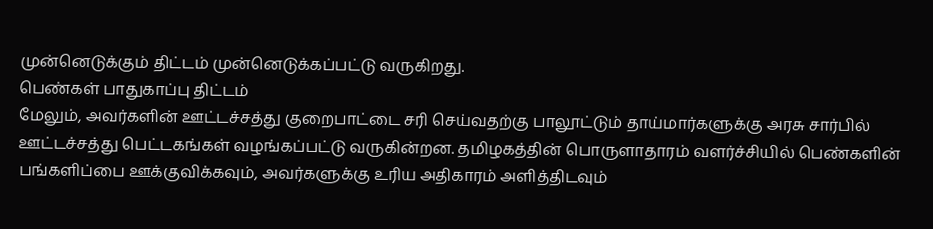முன்னெடுக்கும் திட்டம் முன்னெடுக்கப்பட்டு வருகிறது.
பெண்கள் பாதுகாப்பு திட்டம்
மேலும், அவர்களின் ஊட்டச்சத்து குறைபாட்டை சரி செய்வதற்கு பாலூட்டும் தாய்மார்களுக்கு அரசு சார்பில் ஊட்டச்சத்து பெட்டகங்கள் வழங்கப்பட்டு வருகின்றன. தமிழகத்தின் பொருளாதாரம் வளர்ச்சியில் பெண்களின் பங்களிப்பை ஊக்குவிக்கவும், அவர்களுக்கு உரிய அதிகாரம் அளித்திடவும்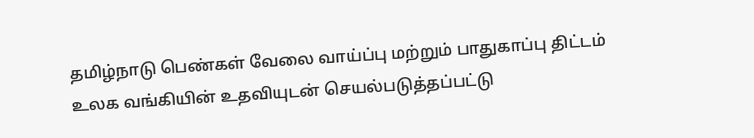தமிழ்நாடு பெண்கள் வேலை வாய்ப்பு மற்றும் பாதுகாப்பு திட்டம் உலக வங்கியின் உதவியுடன் செயல்படுத்தப்பட்டு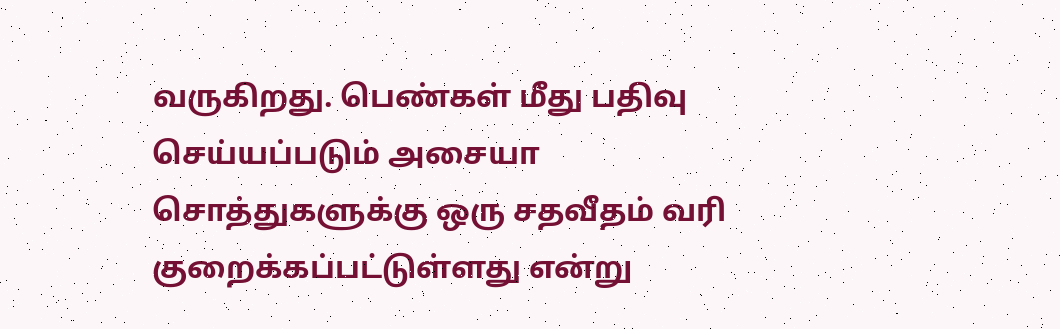வருகிறது. பெண்கள் மீது பதிவு செய்யப்படும் அசையா சொத்துகளுக்கு ஒரு சதவீதம் வரி குறைக்கப்பட்டுள்ளது என்று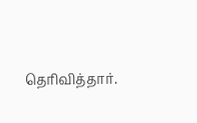தெரிவித்தார்.